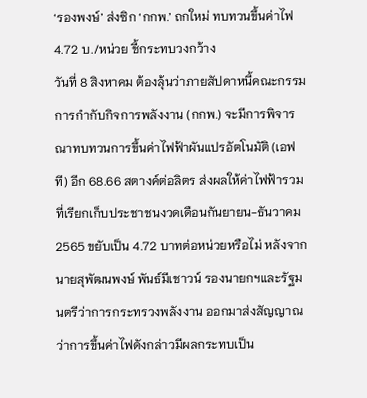‘รองพงษ์’ ส่งซิก ‘กกพ.’ ถกใหม่ ทบทวนขึ้นค่าไฟ 4.72 บ./หน่วย ชี้กระทบวงกว้าง
วันที่ 8 สิงหาคม ต้องลุ้นว่าภายสัปดาหนี้คณะกรรมการกำกับกิจการพลังงาน (กกพ.) จะมีการพิจารณาทบทวนการขึ้นค่าไฟฟ้าผันแปรอัตโนมัติ (เอฟที) อีก 68.66 สตางค์ต่อลิตร ส่งผลให้ค่าไฟฟ้ารวมที่เรียกเก็บประชาชนงวดเดือนกันยายน-ธันวาคม 2565 ขยับเป็น 4.72 บาทต่อหน่วยหรือไม่ หลังจากนายสุพัฒนพงษ์ พันธ์มีเชาวน์ รองนายกฯและรัฐมนตรีว่าการกระทรวงพลังงาน ออกมาส่งสัญญาณว่าการขึ้นค่าไฟดังกล่าวมีผลกระทบเป็น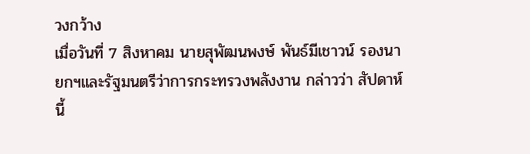วงกว้าง
เมื่อวันที่ 7 สิงหาคม นายสุพัฒนพงษ์ พันธ์มีเชาวน์ รองนายกฯและรัฐมนตรีว่าการกระทรวงพลังงาน กล่าวว่า สัปดาห์นี้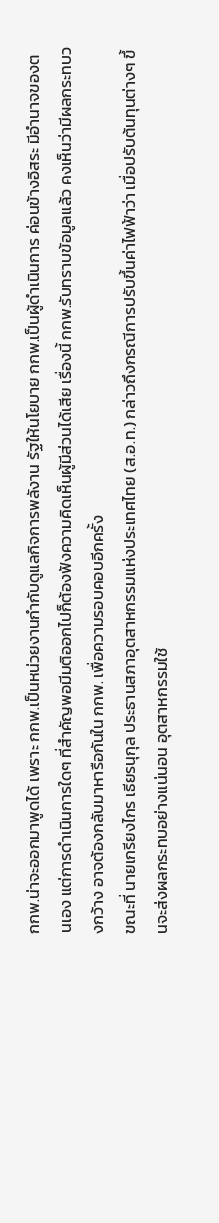กกพ.น่าจะออกมาพูดได้ เพราะ กกพ.เป็นหน่วยงานกำกับดูแลกิจการพลังาน รัฐให้นโยบาย กกพ.เป็นผู้ดำเนินการ ค่อนข้างอิสระ มีอำนาจของตนเอง แต่การดำเนินการใดๆ ที่สำคัญพอมีมติออกไปก็ต้องฟังความคิดเห็นผู้มีส่วนได้เสีย เรื่องนี้ กกพ.รับทราบข้อมูลแล้ว คงเห็นว่ามีผลกระทบวงกว้าง อาจต้องกลับมาหารือกันใน กกพ. เพื่อความรอบคอบอีกครั้ง
ขณะที่ นายเกรียงไกร เธียรนุกุล ประธานสภาอุตสาหกรรมแห่งประเทศไทย (ส.อ.ท.) กล่าวถึงกรณีการปรับขึ้นค่าไฟฟ้าว่า เมื่อปรับต้นทุนต่างๆ ขึ้นจะส่งผลกระทบอย่างแน่นอน อุตสาหกรรมใช้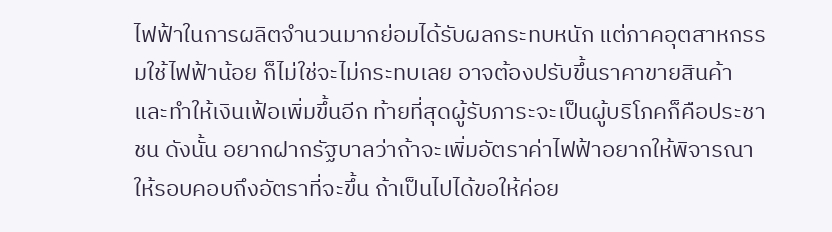ไฟฟ้าในการผลิตจำนวนมากย่อมได้รับผลกระทบหนัก แต่ภาคอุตสาหกรรมใช้ไฟฟ้าน้อย ก็ไม่ใช่จะไม่กระทบเลย อาจต้องปรับขึ้นราคาขายสินค้า และทำให้เงินเฟ้อเพิ่มขึ้นอีก ท้ายที่สุดผู้รับภาระจะเป็นผู้บริโภคก็คือประชาชน ดังนั้น อยากฝากรัฐบาลว่าถ้าจะเพิ่มอัตราค่าไฟฟ้าอยากให้พิจารณาให้รอบคอบถึงอัตราที่จะขึ้น ถ้าเป็นไปได้ขอให้ค่อย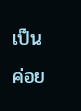เป็นค่อย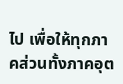ไป เพื่อให้ทุกภาคส่วนทั้งภาคอุต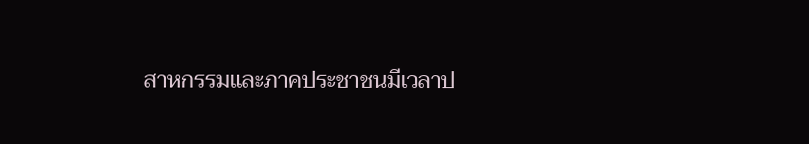สาหกรรมและภาคประชาชนมีเวลาป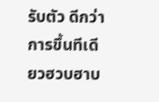รับตัว ดีกว่าการขึ้นทีเดียวฮวบฮาบ